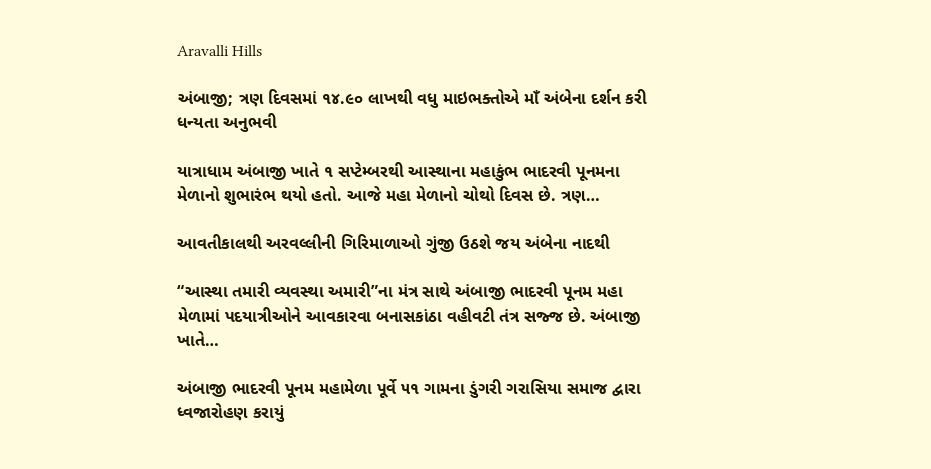Aravalli Hills

અંબાજી; ત્રણ દિવસમાં ૧૪.૯૦ લાખથી વધુ માઇભક્તોએ માઁ અંબેના દર્શન કરી ધન્યતા અનુભવી

યાત્રાધામ અંબાજી ખાતે ૧ સપ્ટેમ્બરથી આસ્થાના મહાકુંભ ભાદરવી પૂનમના મેળાનો શુભારંભ થયો હતો. આજે મહા મેળાનો ચોથો દિવસ છે. ત્રણ…

આવતીકાલથી અરવલ્લીની ગિરિમાળાઓ ગુંજી ઉઠશે જય અંબેના નાદથી

“આસ્થા તમારી વ્યવસ્થા અમારી”ના મંત્ર સાથે અંબાજી ભાદરવી પૂનમ મહા મેળામાં પદયાત્રીઓને આવકારવા બનાસકાંઠા વહીવટી તંત્ર સજ્જ છે. અંબાજી ખાતે…

અંબાજી ભાદરવી પૂનમ મહામેળા પૂર્વે ૫૧ ગામના ડુંગરી ગરાસિયા સમાજ દ્વારા ધ્વજારોહણ કરાયું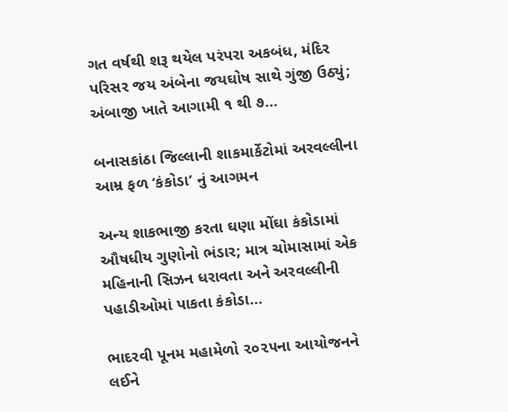ગત વર્ષથી શરૂ થયેલ પરંપરા અકબંધ, મંદિર પરિસર જય અંબેના જયઘોષ સાથે ગુંજી ઉઠ્યું; અંબાજી ખાતે આગામી ૧ થી ૭…

બનાસકાંઠા જિલ્લાની શાકમાર્કેટોમાં અરવલ્લીના આમ્ર ફળ ‘કંકોડા’ નું આગમન

અન્ય શાકભાજી કરતા ઘણા મોંઘા કંકોડામાં ઔષધીય ગુણોનો ભંડાર; માત્ર ચોમાસામાં એક મહિનાની સિઝન ધરાવતા અને અરવલ્લીની પહાડીઓમાં પાકતા કંકોડા…

ભાદરવી પૂનમ મહામેળો ૨૦૨૫ના આયોજનને લઈને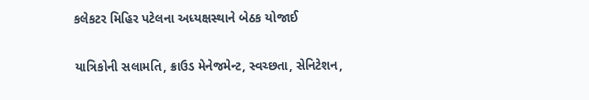કલેકટર મિહિર પટેલના અધ્યક્ષસ્થાને બેઠક યોજાઈ

યાત્રિકોની સલામતિ, ક્રાઉડ મેનેજમેન્ટ, સ્વચ્છતા, સેનિટેશન,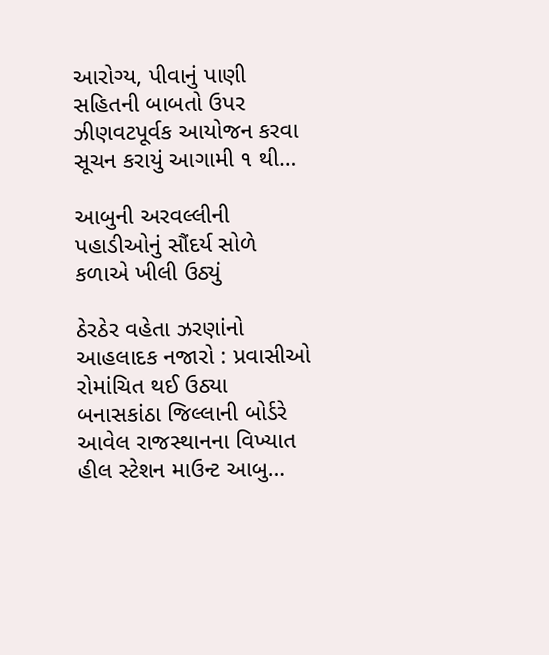આરોગ્ય, પીવાનું પાણી સહિતની બાબતો ઉપર ઝીણવટપૂર્વક આયોજન કરવા સૂચન કરાયું આગામી ૧ થી…

આબુની અરવલ્લીની પહાડીઓનું સૌંદર્ય સોળે કળાએ ખીલી ઉઠ્યું

ઠેરઠેર વહેતા ઝરણાંનો આહલાદક નજારો : પ્રવાસીઓ રોમાંચિત થઈ ઉઠ્યા બનાસકાંઠા જિલ્લાની બોર્ડરે આવેલ રાજસ્થાનના વિખ્યાત હીલ સ્ટેશન માઉન્ટ આબુ…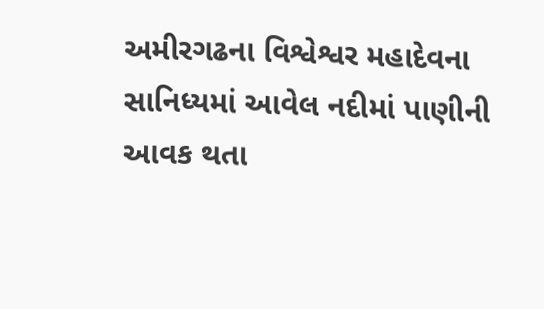અમીરગઢના વિશ્વેશ્વર મહાદેવના સાનિધ્યમાં આવેલ નદીમાં પાણીની આવક થતા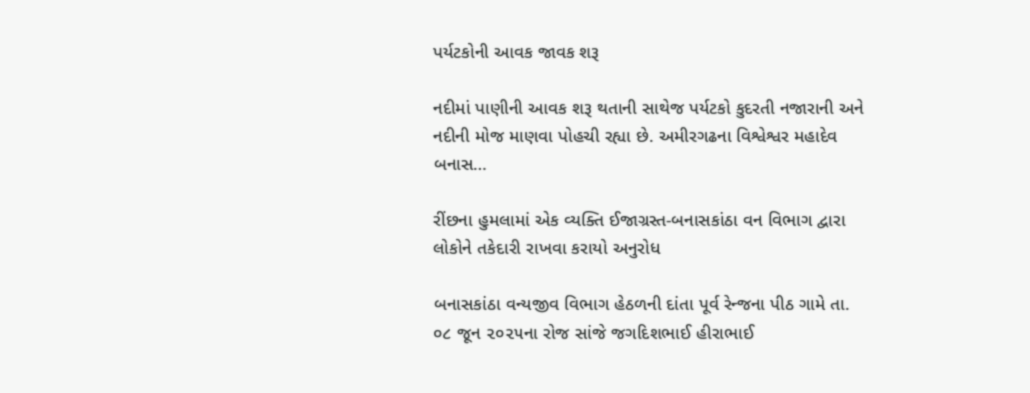પર્યટકોની આવક જાવક શરૂ

નદીમાં પાણીની આવક શરૂ થતાની સાથેજ પર્યટકો કુદરતી નજારાની અને નદીની મોજ માણવા પોહચી રહ્યા છે. અમીરગઢના વિશ્વેશ્વર મહાદેવ બનાસ…

રીંછના હુમલામાં એક વ્યક્તિ ઈજાગ્રસ્ત-બનાસકાંઠા વન વિભાગ દ્વારા લોકોને તકેદારી રાખવા કરાયો અનુરોધ

બનાસકાંઠા વન્યજીવ વિભાગ હેઠળની દાંતા પૂર્વ રેન્જના પીઠ ગામે તા. ૦૮ જૂન ૨૦૨૫ના રોજ સાંજે જગદિશભાઈ હીરાભાઈ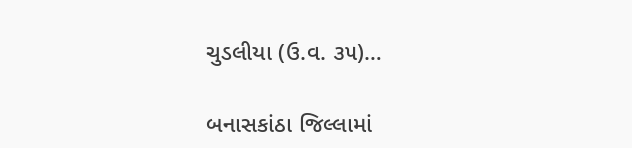ચુડલીયા (ઉ.વ. ૩૫)…

બનાસકાંઠા જિલ્લામાં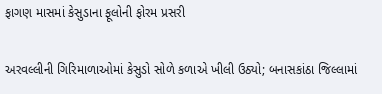ફાગણ માસમાં કેસુડાના ફૂલોની ફોરમ પ્રસરી

અરવલ્લીની ગિરિમાળાઓમાં કેસુડો સોળે કળાએ ખીલી ઉઠ્યો; બનાસકાંઠા જિલ્લામાં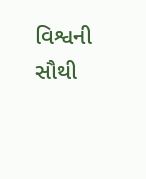વિશ્વની સૌથી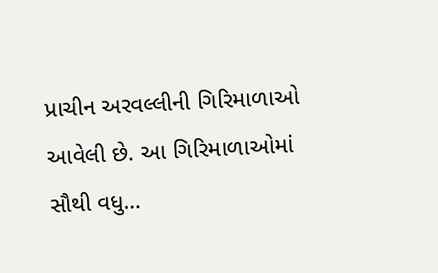પ્રાચીન અરવલ્લીની ગિરિમાળાઓ આવેલી છે. આ ગિરિમાળાઓમાં સૌથી વધુ…